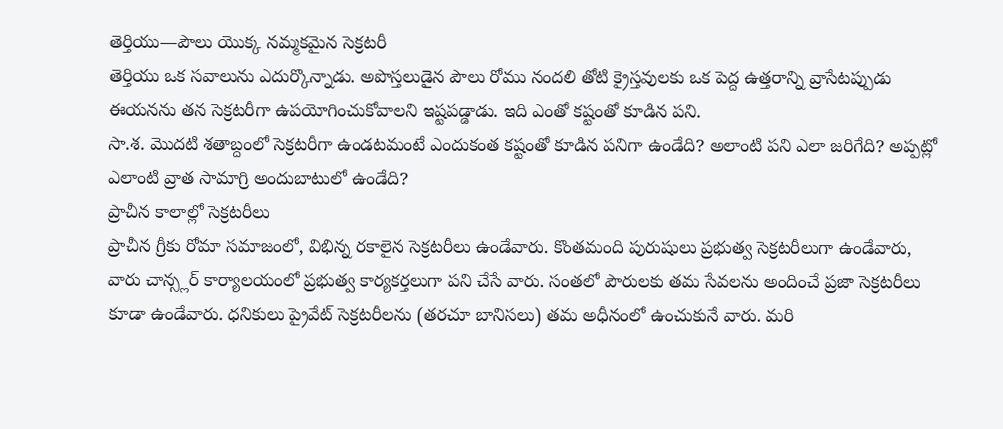తెర్తియు—పౌలు యొక్క నమ్మకమైన సెక్రటరీ
తెర్తియు ఒక సవాలును ఎదుర్కొన్నాడు. అపొస్తలుడైన పౌలు రోము నందలి తోటి క్రైస్తవులకు ఒక పెద్ద ఉత్తరాన్ని వ్రాసేటప్పుడు ఈయనను తన సెక్రటరీగా ఉపయోగించుకోవాలని ఇష్టపడ్డాడు. ఇది ఎంతో కష్టంతో కూడిన పని.
సా.శ. మొదటి శతాబ్దంలో సెక్రటరీగా ఉండటమంటే ఎందుకంత కష్టంతో కూడిన పనిగా ఉండేది? అలాంటి పని ఎలా జరిగేది? అప్పట్లో ఎలాంటి వ్రాత సామాగ్రి అందుబాటులో ఉండేది?
ప్రాచీన కాలాల్లో సెక్రటరీలు
ప్రాచీన గ్రీకు రోమా సమాజంలో, విభిన్న రకాలైన సెక్రటరీలు ఉండేవారు. కొంతమంది పురుషులు ప్రభుత్వ సెక్రటరీలుగా ఉండేవారు, వారు చాన్స్లర్ కార్యాలయంలో ప్రభుత్వ కార్యకర్తలుగా పని చేసే వారు. సంతలో పౌరులకు తమ సేవలను అందించే ప్రజా సెక్రటరీలు కూడా ఉండేవారు. ధనికులు ప్రైవేట్ సెక్రటరీలను (తరచూ బానిసలు) తమ అధీనంలో ఉంచుకునే వారు. మరి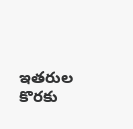ఇతరుల కొరకు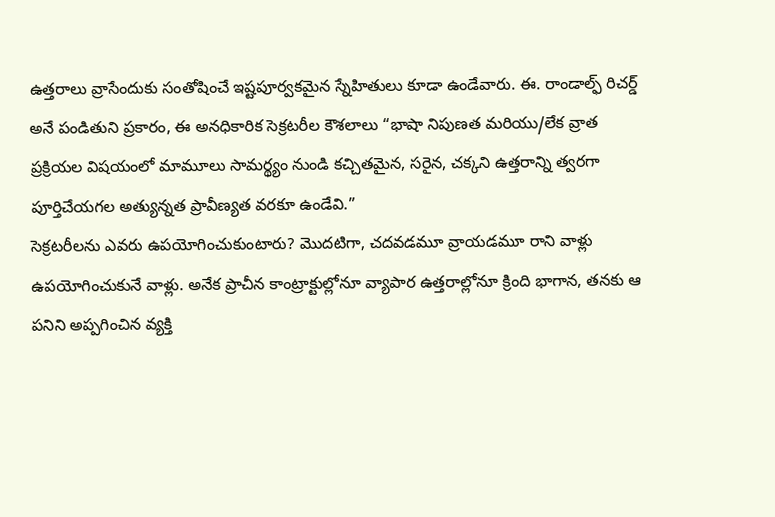ఉత్తరాలు వ్రాసేందుకు సంతోషించే ఇష్టపూర్వకమైన స్నేహితులు కూడా ఉండేవారు. ఈ. రాండాల్ఫ్ రిచర్డ్ అనే పండితుని ప్రకారం, ఈ అనధికారిక సెక్రటరీల కౌశలాలు “భాషా నిపుణత మరియు/లేక వ్రాత ప్రక్రియల విషయంలో మామూలు సామర్థ్యం నుండి కచ్చితమైన, సరైన, చక్కని ఉత్తరాన్ని త్వరగా పూర్తిచేయగల అత్యున్నత ప్రావీణ్యత వరకూ ఉండేవి.”
సెక్రటరీలను ఎవరు ఉపయోగించుకుంటారు? మొదటిగా, చదవడమూ వ్రాయడమూ రాని వాళ్లు ఉపయోగించుకునే వాళ్లు. అనేక ప్రాచీన కాంట్రాక్టుల్లోనూ వ్యాపార ఉత్తరాల్లోనూ క్రింది భాగాన, తనకు ఆ పనిని అప్పగించిన వ్యక్తి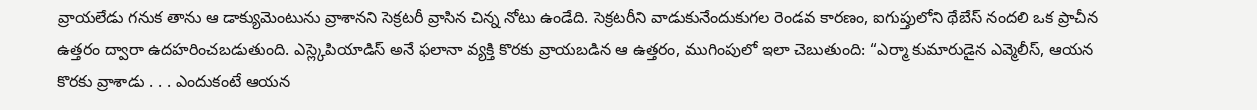వ్రాయలేడు గనుక తాను ఆ డాక్యుమెంటును వ్రాశానని సెక్రటరీ వ్రాసిన చిన్న నోటు ఉండేది. సెక్రటరీని వాడుకునేందుకుగల రెండవ కారణం, ఐగుప్తులోని థేబేస్ నందలి ఒక ప్రాచీన ఉత్తరం ద్వారా ఉదహరించబడుతుంది. ఎస్ల్కెపియాడిస్ అనే ఫలానా వ్యక్తి కొరకు వ్రాయబడిన ఆ ఉత్తరం, ముగింపులో ఇలా చెబుతుంది: “ఎర్మా కుమారుడైన ఎవ్మెలీస్, ఆయన కొరకు వ్రాశాడు . . . ఎందుకంటే ఆయన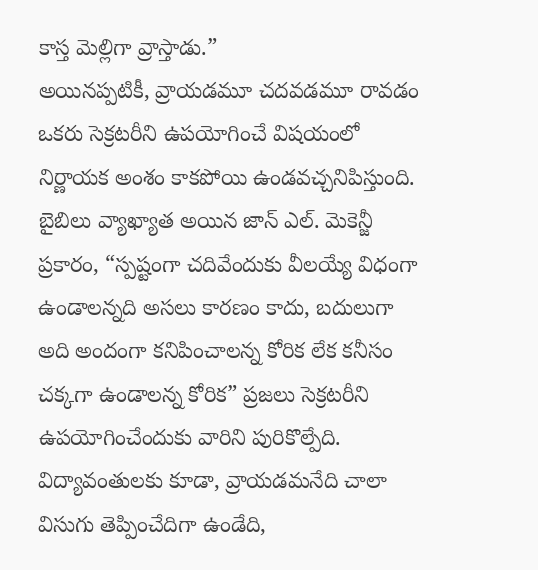కాస్త మెల్లిగా వ్రాస్తాడు.”
అయినప్పటికీ, వ్రాయడమూ చదవడమూ రావడం ఒకరు సెక్రటరీని ఉపయోగించే విషయంలో నిర్ణాయక అంశం కాకపోయి ఉండవచ్చనిపిస్తుంది. బైబిలు వ్యాఖ్యాత అయిన జాన్ ఎల్. మెకెన్జీ ప్రకారం, “స్పష్టంగా చదివేందుకు వీలయ్యే విధంగా ఉండాలన్నది అసలు కారణం కాదు, బదులుగా అది అందంగా కనిపించాలన్న కోరిక లేక కనీసం చక్కగా ఉండాలన్న కోరిక” ప్రజలు సెక్రటరీని ఉపయోగించేందుకు వారిని పురికొల్పేది. విద్యావంతులకు కూడా, వ్రాయడమనేది చాలా విసుగు తెప్పించేదిగా ఉండేది,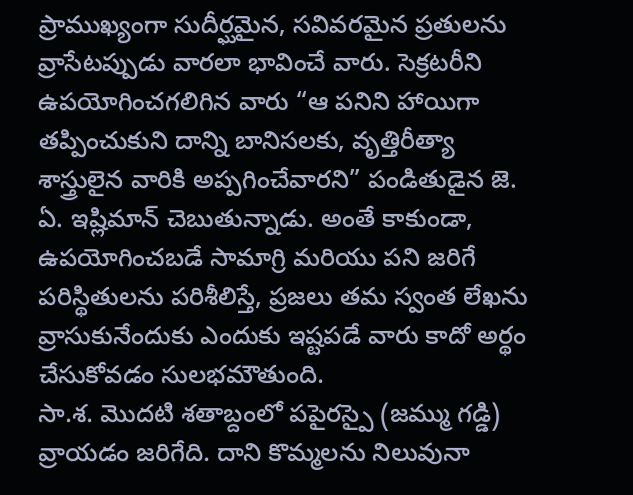ప్రాముఖ్యంగా సుదీర్ఘమైన, సవివరమైన ప్రతులను వ్రాసేటప్పుడు వారలా భావించే వారు. సెక్రటరీని ఉపయోగించగలిగిన వారు “ఆ పనిని హాయిగా తప్పించుకుని దాన్ని బానిసలకు, వృత్తిరీత్యా శాస్త్రులైన వారికి అప్పగించేవారని” పండితుడైన జె. ఏ. ఇష్లిమాన్ చెబుతున్నాడు. అంతే కాకుండా, ఉపయోగించబడే సామాగ్రి మరియు పని జరిగే పరిస్థితులను పరిశీలిస్తే, ప్రజలు తమ స్వంత లేఖను వ్రాసుకునేందుకు ఎందుకు ఇష్టపడే వారు కాదో అర్థం చేసుకోవడం సులభమౌతుంది.
సా.శ. మొదటి శతాబ్దంలో పపైరస్పై (జమ్ము గడ్డి) వ్రాయడం జరిగేది. దాని కొమ్మలను నిలువునా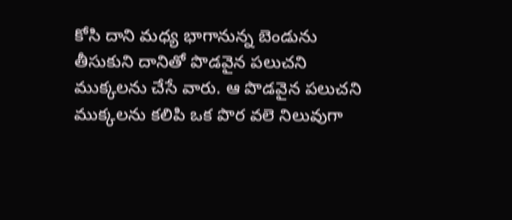కోసి దాని మధ్య భాగానున్న బెండును తీసుకుని దానితో పొడవైన పలుచని ముక్కలను చేసే వారు. ఆ పొడవైన పలుచని ముక్కలను కలిపి ఒక పొర వలె నిలువుగా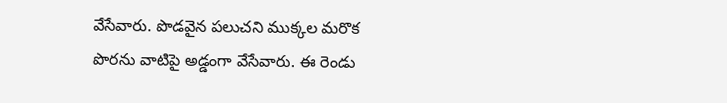వేసేవారు. పొడవైన పలుచని ముక్కల మరొక పొరను వాటిపై అడ్డంగా వేసేవారు. ఈ రెండు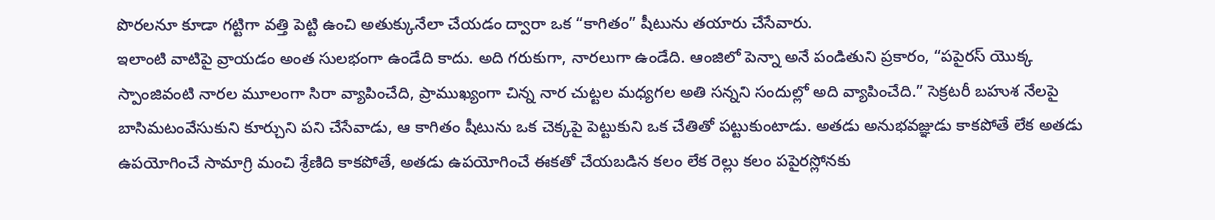పొరలనూ కూడా గట్టిగా వత్తి పెట్టి ఉంచి అతుక్కునేలా చేయడం ద్వారా ఒక “కాగితం” షీటును తయారు చేసేవారు.
ఇలాంటి వాటిపై వ్రాయడం అంత సులభంగా ఉండేది కాదు. అది గరుకుగా, నారలుగా ఉండేది. ఆంజిలో పెన్నా అనే పండితుని ప్రకారం, “పపైరస్ యొక్క స్పాంజివంటి నారల మూలంగా సిరా వ్యాపించేది, ప్రాముఖ్యంగా చిన్న నార చుట్టల మధ్యగల అతి సన్నని సందుల్లో అది వ్యాపించేది.” సెక్రటరీ బహుశ నేలపై బాసిమటంవేసుకుని కూర్చుని పని చేసేవాడు, ఆ కాగితం షీటును ఒక చెక్కపై పెట్టుకుని ఒక చేతితో పట్టుకుంటాడు. అతడు అనుభవజ్ఞుడు కాకపోతే లేక అతడు ఉపయోగించే సామాగ్రి మంచి శ్రేణిది కాకపోతే, అతడు ఉపయోగించే ఈకతో చేయబడిన కలం లేక రెల్లు కలం పపైరస్లోనకు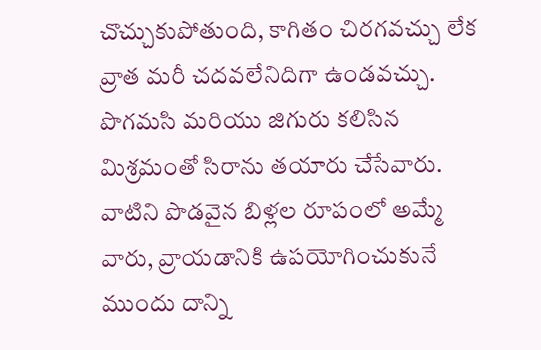చొచ్చుకుపోతుంది, కాగితం చిరగవచ్చు లేక వ్రాత మరీ చదవలేనిదిగా ఉండవచ్చు.
పొగమసి మరియు జిగురు కలిసిన మిశ్రమంతో సిరాను తయారు చేసేవారు. వాటిని పొడవైన బిళ్లల రూపంలో అమ్మే వారు, వ్రాయడానికి ఉపయోగించుకునే ముందు దాన్ని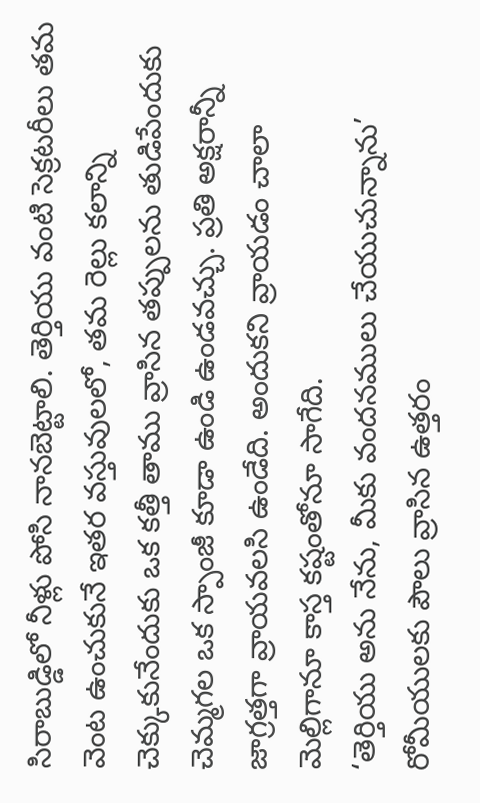సిరాబుడ్డిలో నీళ్లు పోసి నానబెట్టాలి. తెర్తియు వంటి సెక్రటరీలు తమ వెంట ఉంచుకునే ఇతర వస్తువులలో, తమ రెల్లు కలాన్ని చెక్కుకునేందుకు ఒక కత్తీ తాము వ్రాసిన తప్పులను తుడిపేందుకు చెమ్మగల ఒక స్పాంజీ కూడా ఉండి ఉండవచ్చు. ప్రతి అక్షరాన్నీ జాగ్రత్తగా వ్రాయవలసి ఉండేది. అందుకని వ్రాయడం చాలా మెల్లిగానూ కాస్త కష్టంతోనూ సాగేది.
‘తెర్తియు అను నేను, మీకు వందనములు చేయుచున్నాను’
రోమీయులకు పౌలు వ్రాసిన ఉత్తరం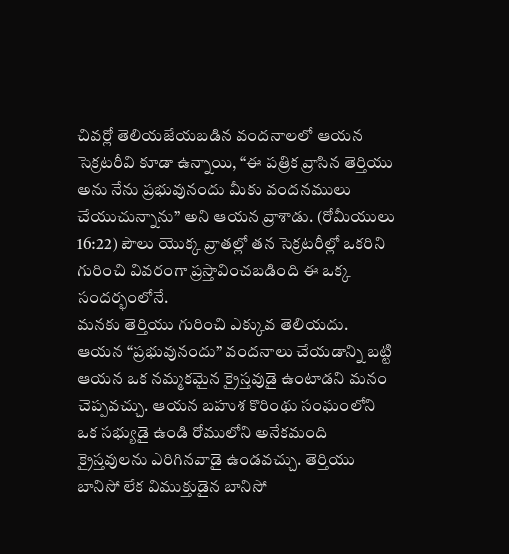చివర్లో తెలియజేయబడిన వందనాలలో ఆయన సెక్రటరీవి కూడా ఉన్నాయి, “ఈ పత్రిక వ్రాసిన తెర్తియు అను నేను ప్రభువునందు మీకు వందనములు చేయుచున్నాను” అని ఆయన వ్రాశాడు. (రోమీయులు 16:22) పౌలు యొక్క వ్రాతల్లో తన సెక్రటరీల్లో ఒకరిని గురించి వివరంగా ప్రస్తావించబడింది ఈ ఒక్క సందర్భంలోనే.
మనకు తెర్తియు గురించి ఎక్కువ తెలియదు. ఆయన “ప్రభువునందు” వందనాలు చేయడాన్ని బట్టి ఆయన ఒక నమ్మకమైన క్రైస్తవుడై ఉంటాడని మనం చెప్పవచ్చు. ఆయన బహుశ కొరింథు సంఘంలోని ఒక సభ్యుడై ఉండి రోములోని అనేకమంది క్రైస్తవులను ఎరిగినవాడై ఉండవచ్చు. తెర్తియు బానిసో లేక విముక్తుడైన బానిసో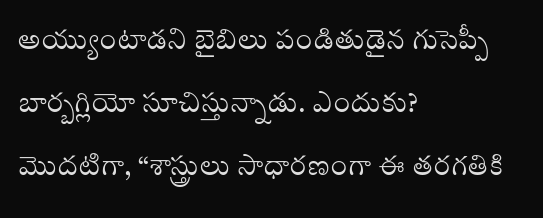అయ్యుంటాడని బైబిలు పండితుడైన గుసెప్పీ బార్బగ్లియో సూచిస్తున్నాడు. ఎందుకు? మొదటిగా, “శాస్త్రులు సాధారణంగా ఈ తరగతికి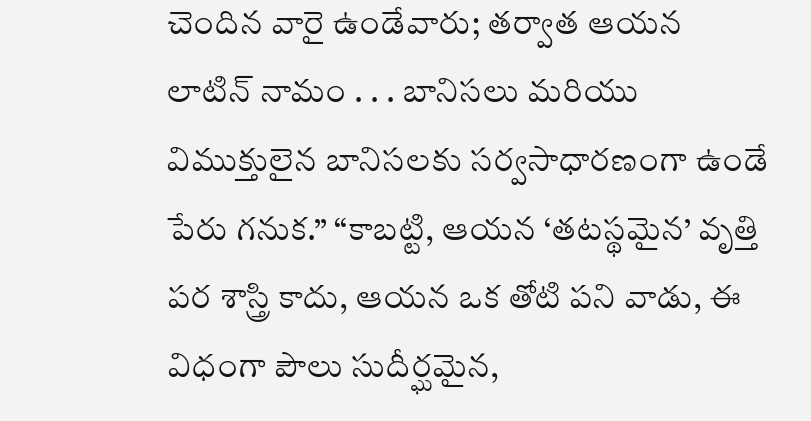చెందిన వారై ఉండేవారు; తర్వాత ఆయన లాటిన్ నామం . . . బానిసలు మరియు విముక్తులైన బానిసలకు సర్వసాధారణంగా ఉండే పేరు గనుక.” “కాబట్టి, ఆయన ‘తటస్థమైన’ వృత్తి పర శాస్త్రి కాదు, ఆయన ఒక తోటి పని వాడు, ఈ విధంగా పౌలు సుదీర్ఘమైన,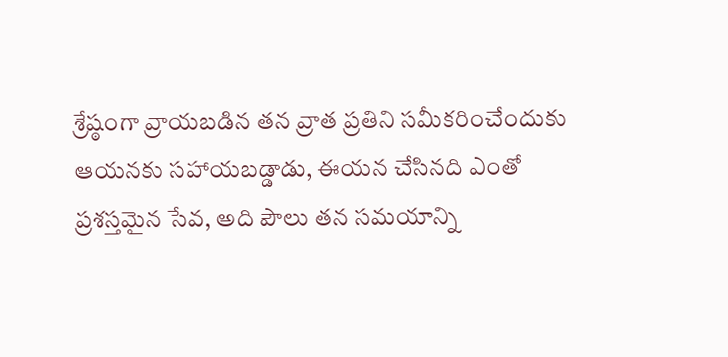శ్రేష్ఠంగా వ్రాయబడిన తన వ్రాత ప్రతిని సమీకరించేందుకు ఆయనకు సహాయబడ్డాడు, ఈయన చేసినది ఎంతో ప్రశస్తమైన సేవ, అది పౌలు తన సమయాన్ని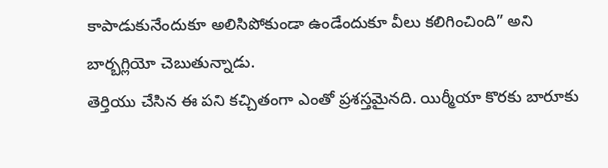కాపాడుకునేందుకూ అలిసిపోకుండా ఉండేందుకూ వీలు కలిగించింది” అని బార్బగ్లియో చెబుతున్నాడు.
తెర్తియు చేసిన ఈ పని కచ్చితంగా ఎంతో ప్రశస్తమైనది. యిర్మీయా కొరకు బారూకు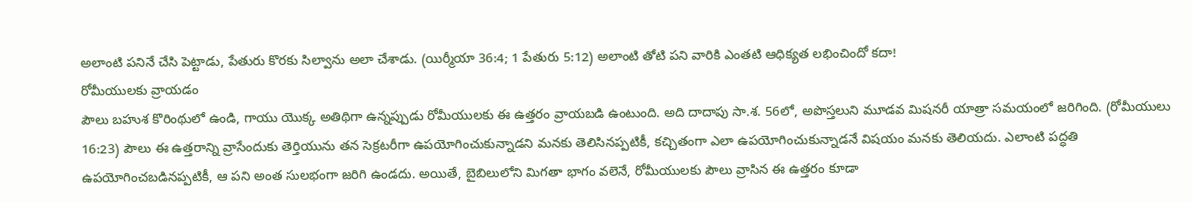అలాంటి పనినే చేసి పెట్టాడు, పేతురు కొరకు సిల్వాను అలా చేశాడు. (యిర్మీయా 36:4; 1 పేతురు 5:12) అలాంటి తోటి పని వారికి ఎంతటి ఆధిక్యత లభించిందో కదా!
రోమీయులకు వ్రాయడం
పౌలు బహుశ కొరింథులో ఉండి, గాయు యొక్క అతిథిగా ఉన్నప్పుడు రోమీయులకు ఈ ఉత్తరం వ్రాయబడి ఉంటుంది. అది దాదాపు సా.శ. 56లో, అపొస్తలుని మూడవ మిషనరీ యాత్రా సమయంలో జరిగింది. (రోమీయులు 16:23) పౌలు ఈ ఉత్తరాన్ని వ్రాసేందుకు తెర్తియును తన సెక్రటరీగా ఉపయోగించుకున్నాడని మనకు తెలిసినప్పటికీ, కచ్చితంగా ఎలా ఉపయోగించుకున్నాడనే విషయం మనకు తెలియదు. ఎలాంటి పద్ధతి ఉపయోగించబడినప్పటికీ, ఆ పని అంత సులభంగా జరిగి ఉండదు. అయితే, బైబిలులోని మిగతా భాగం వలెనే, రోమీయులకు పౌలు వ్రాసిన ఈ ఉత్తరం కూడా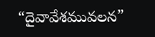“దైవావేశమువలన”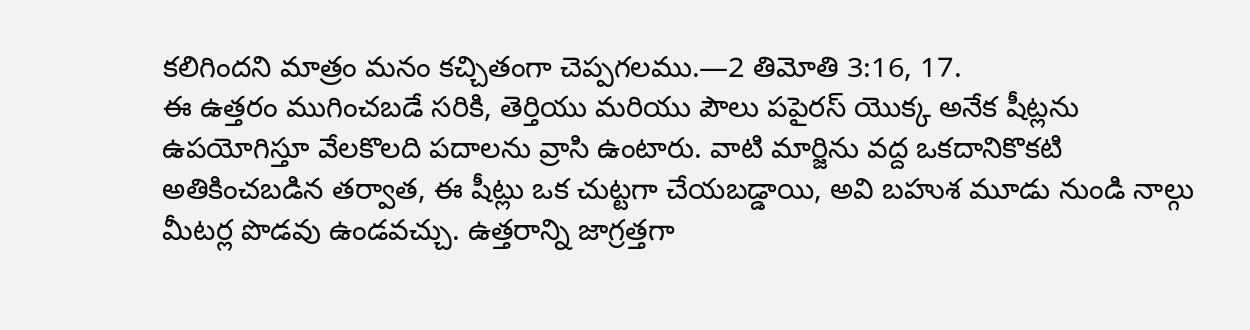కలిగిందని మాత్రం మనం కచ్చితంగా చెప్పగలము.—2 తిమోతి 3:16, 17.
ఈ ఉత్తరం ముగించబడే సరికి, తెర్తియు మరియు పౌలు పపైరస్ యొక్క అనేక షీట్లను ఉపయోగిస్తూ వేలకొలది పదాలను వ్రాసి ఉంటారు. వాటి మార్జిను వద్ద ఒకదానికొకటి అతికించబడిన తర్వాత, ఈ షీట్లు ఒక చుట్టగా చేయబడ్డాయి, అవి బహుశ మూడు నుండి నాల్గు మీటర్ల పొడవు ఉండవచ్చు. ఉత్తరాన్ని జాగ్రత్తగా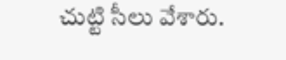చుట్టి సీలు వేశారు.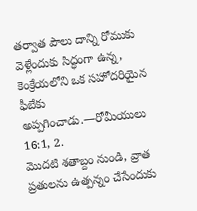తర్వాత పౌలు దాన్ని రోముకు వెళ్లేందుకు సిద్ధంగా ఉన్న, కెంక్రేయలోని ఒక సహోదరియైన ఫీబేకు అప్పగించాడు.—రోమీయులు 16:1, 2.
మొదటి శతాబ్దం నుండి, వ్రాత ప్రతులను ఉత్పన్నం చేసేందుకు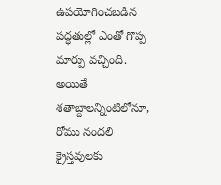ఉపయోగించబడిన పద్ధతుల్లో ఎంతో గొప్ప మార్పు వచ్చింది. అయితే శతాబ్దాలన్నింటిలోనూ, రోము నందలి క్రైస్తవులకు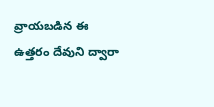వ్రాయబడిన ఈ ఉత్తరం దేవుని ద్వారా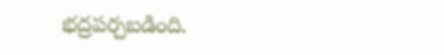భద్రపర్చబడింది.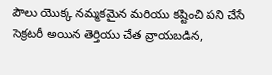పౌలు యొక్క నమ్మకమైన మరియు కష్టించి పని చేసే సెక్రటరీ అయిన తెర్తియు చేత వ్రాయబడిన,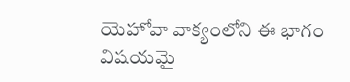యెహోవా వాక్యంలోని ఈ భాగం విషయమై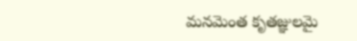మనమెంత కృతజ్ఞులమై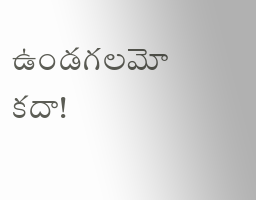ఉండగలమో కదా!